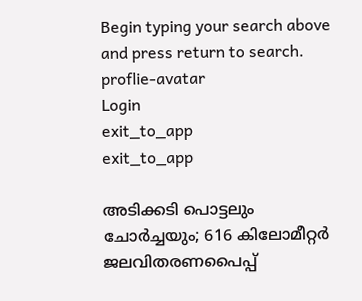Begin typing your search above and press return to search.
proflie-avatar
Login
exit_to_app
exit_to_app

അടിക്കടി പൊട്ടലും ചോര്‍ച്ചയും; 616 കിലോമീറ്റര്‍ ജലവിതരണപൈപ്പ്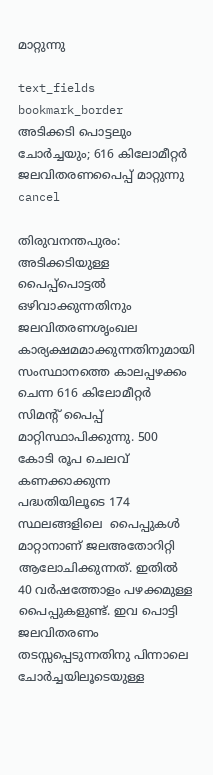മാറ്റുന്നു

text_fields
bookmark_border
അടിക്കടി പൊട്ടലും ചോര്‍ച്ചയും; 616 കിലോമീറ്റര്‍ ജലവിതരണപൈപ്പ് മാറ്റുന്നു
cancel

തിരുവനന്തപുരം: അടിക്കടിയുള്ള പൈപ്പ്പൊട്ടല്‍ ഒഴിവാക്കുന്നതിനും ജലവിതരണശൃംഖല കാര്യക്ഷമമാക്കുന്നതിനുമായി സംസ്ഥാനത്തെ കാലപ്പഴക്കം ചെന്ന 616 കിലോമീറ്റര്‍ സിമന്‍റ് പൈപ്പ് മാറ്റിസ്ഥാപിക്കുന്നു. 500 കോടി രൂപ ചെലവ് കണക്കാക്കുന്ന പദ്ധതിയിലൂടെ 174 സ്ഥലങ്ങളിലെ  പൈപ്പുകള്‍ മാറ്റാനാണ് ജലഅതോറിറ്റി ആലോചിക്കുന്നത്. ഇതില്‍  40 വര്‍ഷത്തോളം പഴക്കമുള്ള പൈപ്പുകളുണ്ട്. ഇവ പൊട്ടി ജലവിതരണം തടസ്സപ്പെടുന്നതിനു പിന്നാലെ ചോര്‍ച്ചയിലൂടെയുള്ള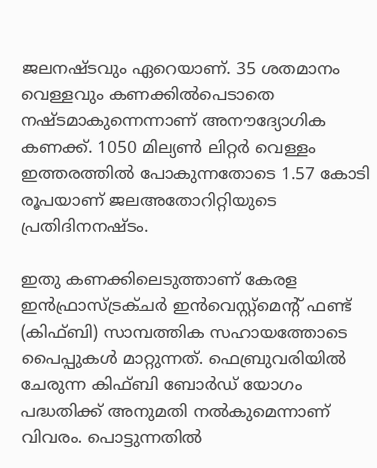ജലനഷ്ടവും ഏറെയാണ്. 35 ശതമാനം വെള്ളവും കണക്കില്‍പെടാതെ നഷ്ടമാകുന്നെന്നാണ് അനൗദ്യോഗിക കണക്ക്. 1050 മില്യണ്‍ ലിറ്റര്‍ വെള്ളം ഇത്തരത്തില്‍ പോകുന്നതോടെ 1.57 കോടി രൂപയാണ് ജലഅതോറിറ്റിയുടെ പ്രതിദിനനഷ്ടം.

ഇതു കണക്കിലെടുത്താണ് കേരള ഇന്‍ഫ്രാസ്ട്രക്ചര്‍ ഇന്‍വെസ്റ്റ്മെന്‍റ് ഫണ്ട് (കിഫ്ബി) സാമ്പത്തിക സഹായത്തോടെ പൈപ്പുകള്‍ മാറ്റുന്നത്. ഫെബ്രുവരിയില്‍ ചേരുന്ന കിഫ്ബി ബോര്‍ഡ് യോഗം പദ്ധതിക്ക് അനുമതി നല്‍കുമെന്നാണ് വിവരം. പൊട്ടുന്നതില്‍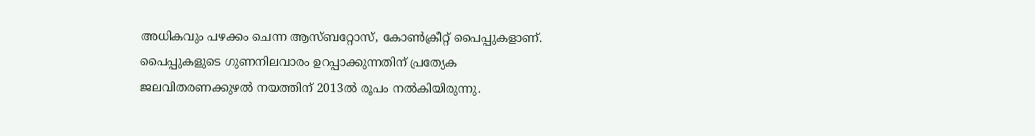അധികവും പഴക്കം ചെന്ന ആസ്ബറ്റോസ്, കോണ്‍ക്രീറ്റ് പൈപ്പുകളാണ്. പൈപ്പുകളുടെ ഗുണനിലവാരം ഉറപ്പാക്കുന്നതിന് പ്രത്യേക ജലവിതരണക്കുഴല്‍ നയത്തിന് 2013ല്‍ രൂപം നല്‍കിയിരുന്നു.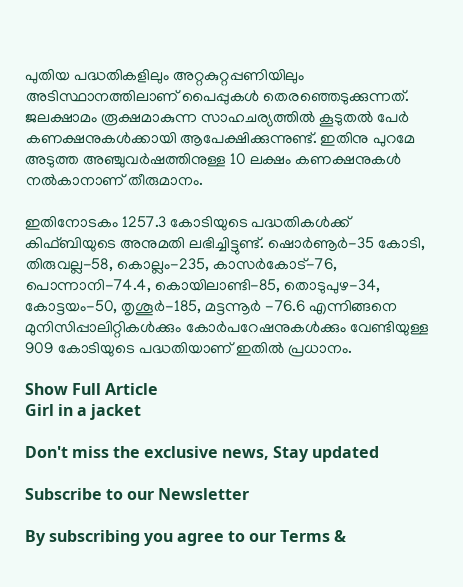പുതിയ പദ്ധതികളിലും അറ്റകുറ്റപ്പണിയിലും അടിസ്ഥാനത്തിലാണ് പൈപ്പുകള്‍ തെരഞ്ഞെടുക്കുന്നത്. ജലക്ഷാമം രൂക്ഷമാകുന്ന സാഹചര്യത്തില്‍ കൂടുതല്‍ പേര്‍ കണക്ഷനുകള്‍ക്കായി ആപേക്ഷിക്കുന്നുണ്ട്. ഇതിനു പുറമേ അടുത്ത അഞ്ചുവര്‍ഷത്തിനുള്ള 10 ലക്ഷം കണക്ഷനുകള്‍ നല്‍കാനാണ് തീരുമാനം.

ഇതിനോടകം 1257.3 കോടിയുടെ പദ്ധതികള്‍ക്ക് കിഫ്ബിയുടെ അനുമതി ലഭിച്ചിട്ടുണ്ട്. ഷൊര്‍ണൂര്‍-35 കോടി, തിരുവല്ല-58, കൊല്ലം-235, കാസര്‍കോട്-76, പൊന്നാനി-74.4, കൊയിലാണ്ടി-85, തൊടുപുഴ-34, കോട്ടയം-50, തൃശൂര്‍-185, മട്ടന്നൂര്‍ -76.6 എന്നിങ്ങനെ മുനിസിപ്പാലിറ്റികള്‍ക്കും കോര്‍പറേഷനുകള്‍ക്കും വേണ്ടിയുള്ള 909 കോടിയുടെ പദ്ധതിയാണ് ഇതില്‍ പ്രധാനം.

Show Full Article
Girl in a jacket

Don't miss the exclusive news, Stay updated

Subscribe to our Newsletter

By subscribing you agree to our Terms &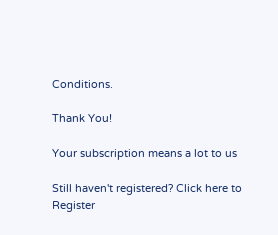Conditions.

Thank You!

Your subscription means a lot to us

Still haven't registered? Click here to Register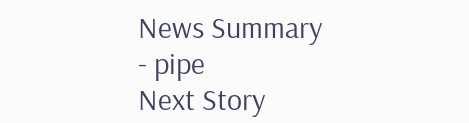News Summary - pipe
Next Story